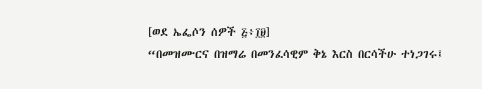[ወደ ኤፌሶን ሰዎች ፭፥፲፱]
“በመዝሙርና በዝማሬ በመንፈሳዊም ቅኔ እርስ በርሳችሁ ተነጋገሩ፤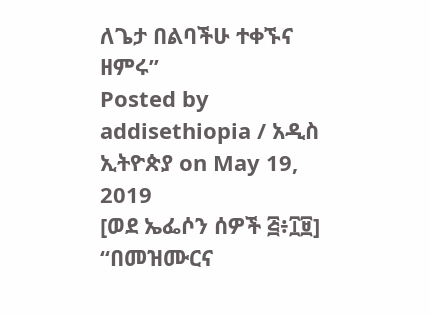ለጌታ በልባችሁ ተቀኙና ዘምሩ”
Posted by addisethiopia / አዲስ ኢትዮጵያ on May 19, 2019
[ወደ ኤፌሶን ሰዎች ፭፥፲፱]
“በመዝሙርና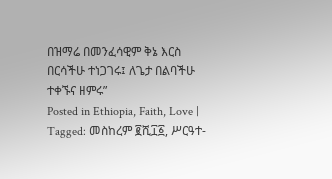በዝማሬ በመንፈሳዊም ቅኔ እርስ በርሳችሁ ተነጋገሩ፤ ለጌታ በልባችሁ ተቀኙና ዘምሩ”
Posted in Ethiopia, Faith, Love | Tagged: መስከረም ፪ሺ፲፩, ሥርዓተ-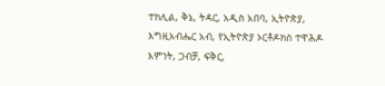ተክሊል, ቅኔ, ትዳር, አዲስ አበባ, ኢትዮጵያ, እግዚአብሔር አብ, የኢትዮጵያ ኦርቶዶክስ ተዋሕዶ እምነት, ጋብቻ, ፍቅር,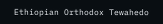Ethiopian Orthodox Tewahedo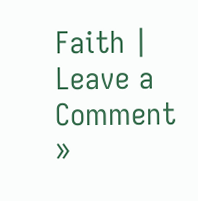Faith | Leave a Comment »